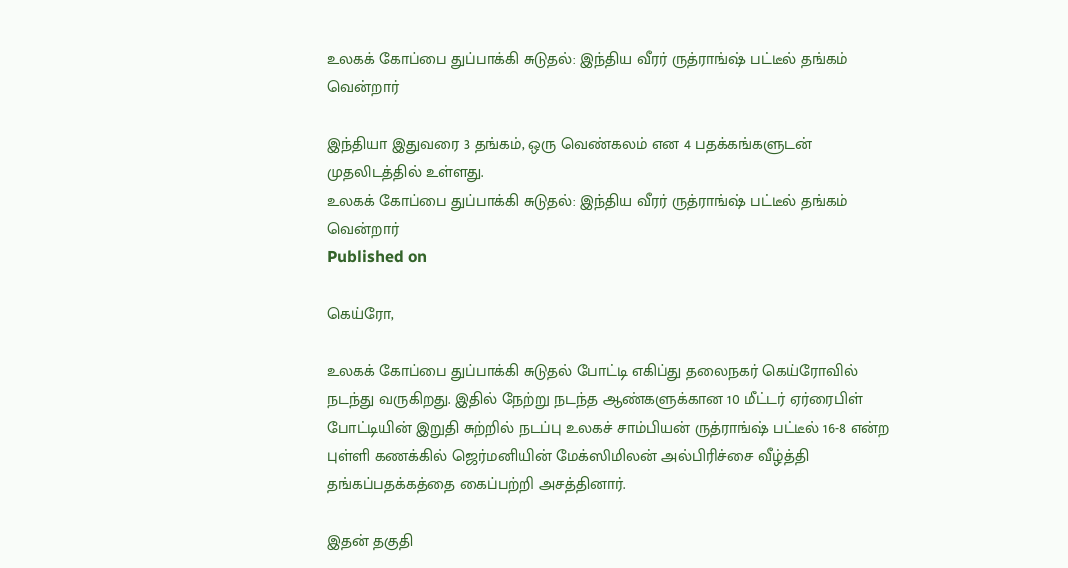உலகக் கோப்பை துப்பாக்கி சுடுதல்: இந்திய வீரர் ருத்ராங்ஷ் பட்டீல் தங்கம் வென்றார்

இந்தியா இதுவரை 3 தங்கம், ஒரு வெண்கலம் என 4 பதக்கங்களுடன் முதலிடத்தில் உள்ளது.
உலகக் கோப்பை துப்பாக்கி சுடுதல்: இந்திய வீரர் ருத்ராங்ஷ் பட்டீல் தங்கம் வென்றார்
Published on

கெய்ரோ,

உலகக் கோப்பை துப்பாக்கி சுடுதல் போட்டி எகிப்து தலைநகர் கெய்ரோவில் நடந்து வருகிறது. இதில் நேற்று நடந்த ஆண்களுக்கான 10 மீட்டர் ஏர்ரைபிள் போட்டியின் இறுதி சுற்றில் நடப்பு உலகச் சாம்பியன் ருத்ராங்ஷ் பட்டீல் 16-8 என்ற புள்ளி கணக்கில் ஜெர்மனியின் மேக்ஸிமிலன் அல்பிரிச்சை வீழ்த்தி தங்கப்பதக்கத்தை கைப்பற்றி அசத்தினார்.

இதன் தகுதி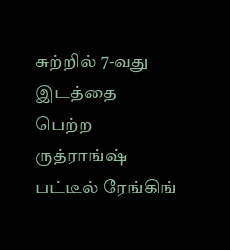சுற்றில் 7-வது இடத்தை பெற்ற ருத்ராங்ஷ் பட்டீல் ரேங்கிங்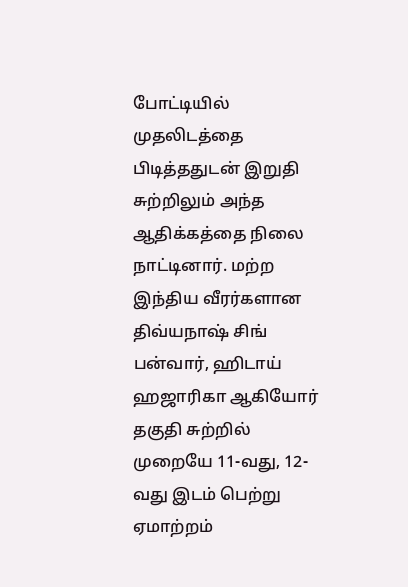போட்டியில் முதலிடத்தை பிடித்ததுடன் இறுதி சுற்றிலும் அந்த ஆதிக்கத்தை நிலை நாட்டினார். மற்ற இந்திய வீரர்களான திவ்யநாஷ் சிங் பன்வார், ஹிடாய் ஹஜாரிகா ஆகியோர் தகுதி சுற்றில் முறையே 11-வது, 12-வது இடம் பெற்று ஏமாற்றம்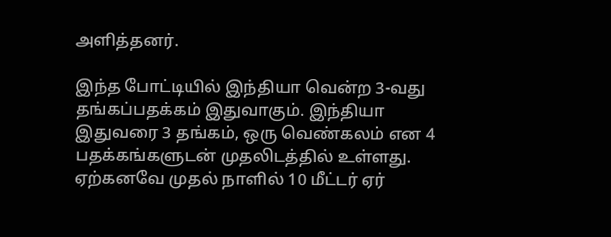அளித்தனர்.

இந்த போட்டியில் இந்தியா வென்ற 3-வது தங்கப்பதக்கம் இதுவாகும். இந்தியா இதுவரை 3 தங்கம், ஒரு வெண்கலம் என 4 பதக்கங்களுடன் முதலிடத்தில் உள்ளது. ஏற்கனவே முதல் நாளில் 10 மீட்டர் ஏர்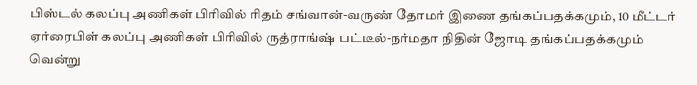பிஸ்டல் கலப்பு அணிகள் பிரிவில் ரிதம் சங்வான்-வருண் தோமர் இணை தங்கப்பதக்கமும், 10 மீட்டர் ஏர்ரைபிள் கலப்பு அணிகள் பிரிவில் ருத்ராங்ஷ் பட்டீல்-நர்மதா நிதின் ஜோடி தங்கப்பதக்கமும் வென்று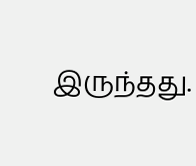இருந்தது.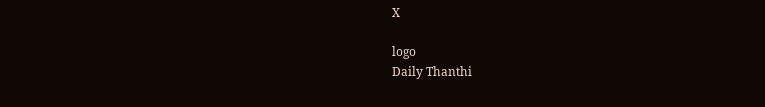X

logo
Daily Thanthi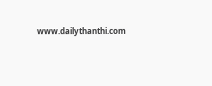www.dailythanthi.com